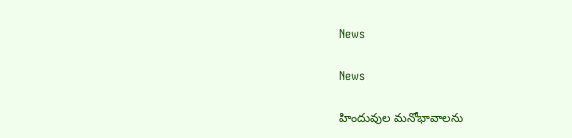News

News

హిందువుల మనోభావాలను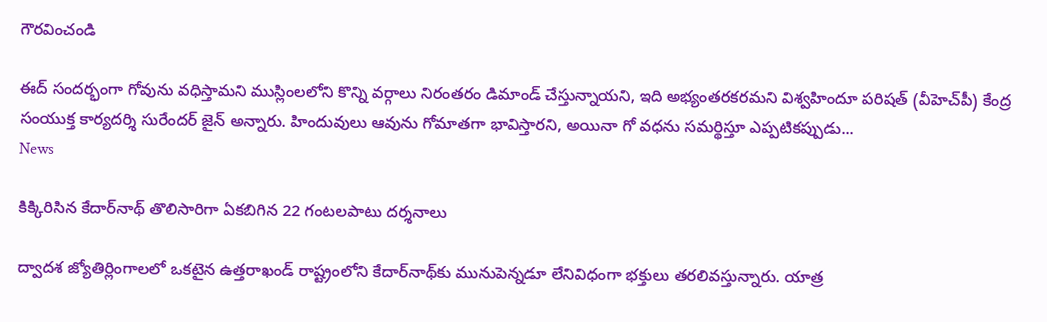గౌరవించండి

ఈద్‌ సందర్భంగా గోవును వధిస్తామని ముస్లింలలోని కొన్ని వర్గాలు నిరంతరం డిమాండ్‌ చేస్తున్నాయని, ఇది అభ్యంతరకరమని విశ్వహిందూ పరిషత్‌ (వీహెచ్‌పీ) కేంద్ర సంయుక్త కార్యదర్శి సురేందర్‌ జైన్‌ అన్నారు. హిందువులు ఆవును గోమాతగా భావిస్తారని, అయినా గో వధను సమర్థిస్తూ ఎప్పటికప్పుడు...
News

కిక్కిరిసిన కేదార్‌నాథ్‌ తొలిసారిగా ఏకబిగిన 22 గంటలపాటు దర్శనాలు

ద్వాదశ జ్యోతిర్లింగాలలో ఒకటైన ఉత్తరాఖండ్‌ రాష్ట్రంలోని కేదార్‌నాథ్‌కు మునుపెన్నడూ లేనివిధంగా భక్తులు తరలివస్తున్నారు. యాత్ర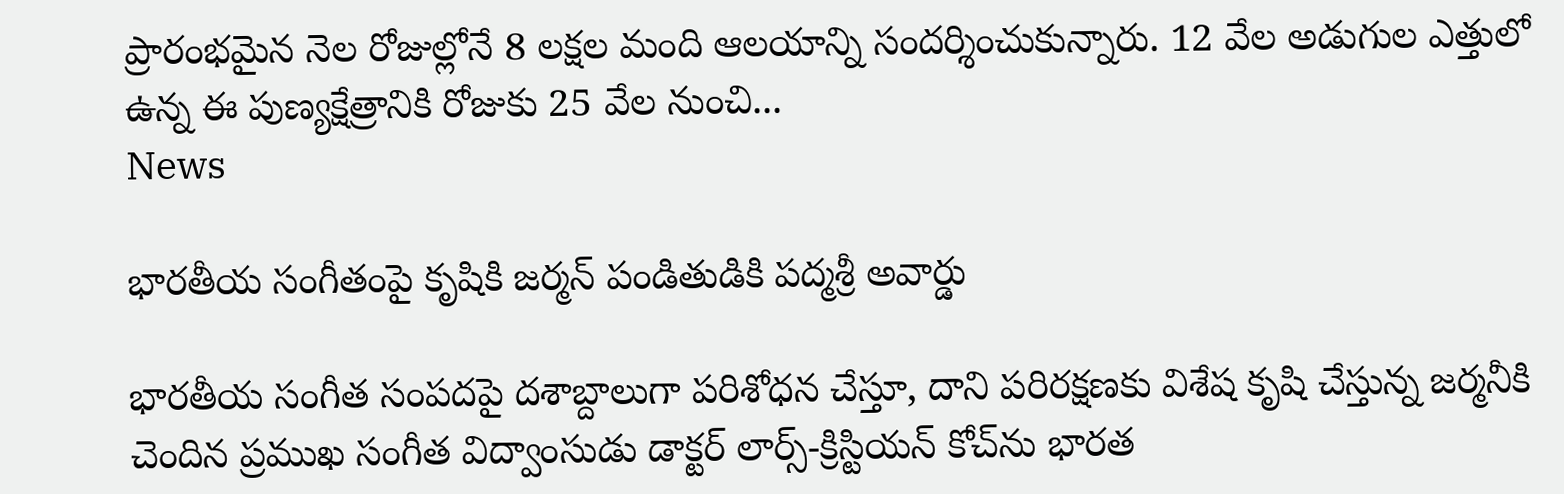ప్రారంభమైన నెల రోజుల్లోనే 8 లక్షల మంది ఆలయాన్ని సందర్శించుకున్నారు. 12 వేల అడుగుల ఎత్తులో ఉన్న ఈ పుణ్యక్షేత్రానికి రోజుకు 25 వేల నుంచి...
News

భారతీయ సంగీతంపై కృషికి జర్మన్ పండితుడికి పద్మశ్రీ అవార్డు

భారతీయ సంగీత సంపదపై దశాబ్దాలుగా పరిశోధన చేస్తూ, దాని పరిరక్షణకు విశేష కృషి చేస్తున్న జర్మనీకి చెందిన ప్రముఖ సంగీత విద్వాంసుడు డాక్టర్ లార్స్-క్రిస్టియన్ కోచ్‌ను భారత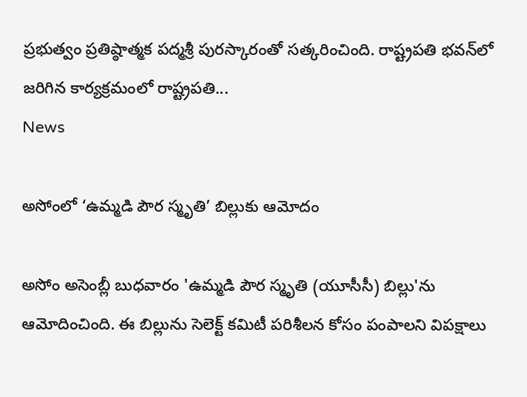ప్రభుత్వం ప్రతిష్ఠాత్మక పద్మశ్రీ పురస్కారంతో సత్కరించింది. రాష్ట్రపతి భవన్‌లో జరిగిన కార్యక్రమంలో రాష్ట్రపతి...
News

అసోంలో ‘ఉమ్మడి పౌర స్మృతి’ బిల్లుకు ఆమోదం

అసోం అసెంబ్లీ బుధవారం 'ఉమ్మడి పౌర స్మృతి (యూసీసీ) బిల్లు'ను ఆమోదించింది. ఈ బిల్లును సెలెక్ట్ కమిటీ పరిశీలన కోసం పంపాలని విపక్షాలు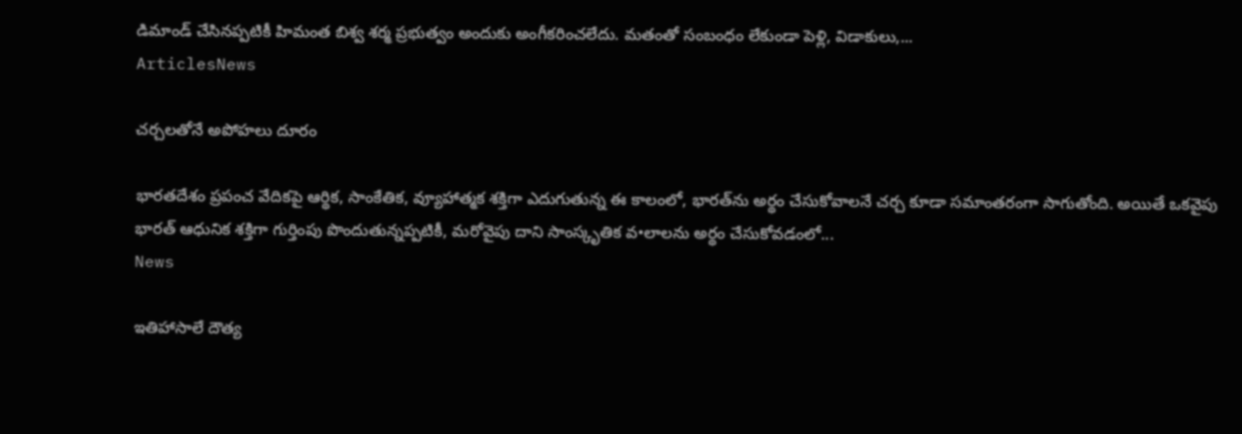డిమాండ్ చేసినప్పటికీ హిమంత బిశ్వ శర్మ ప్రభుత్వం అందుకు అంగీకరించలేదు. మతంతో సంబంధం లేకుండా పెళ్లి, విడాకులు,...
ArticlesNews

చర్చలతోనే అపోహలు దూరం

భారతదేశం ప్రపంచ వేదికపై ఆర్థిక, సాంకేతిక, వ్యూహాత్మక శక్తిగా ఎదుగుతున్న ఈ కాలంలో, భారత్‌ను అర్థం చేసుకోవాలనే చర్చ కూడా సమాంతరంగా సాగుతోంది. అయితే ఒకవైపు భారత్‌ ఆధునిక శక్తిగా గుర్తింపు పొందుతున్నప్పటికీ, మరోవైపు దాని సాంస్కృతిక వ•లాలను అర్థం చేసుకోవడంలో...
News

ఇతిహాసాలే దౌత్య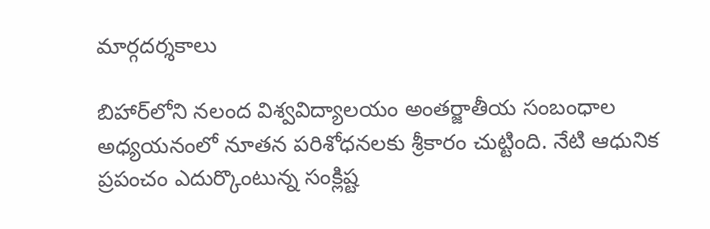మార్గదర్శకాలు

బిహార్‌లోని నలంద విశ్వవిద్యాలయం అంతర్జాతీయ సంబంధాల అధ్యయనంలో నూతన పరిశోధనలకు శ్రీకారం చుట్టింది. నేటి ఆధునిక ప్రపంచం ఎదుర్కొంటున్న సంక్లిష్ట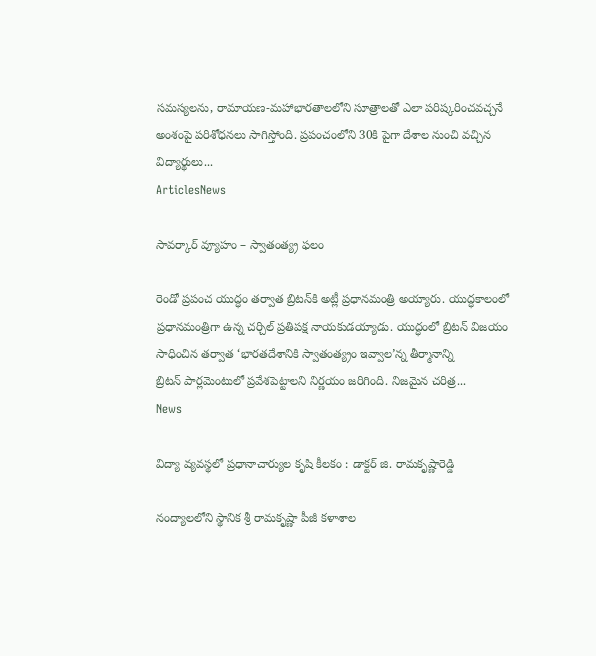సమస్యలను, రామాయణ-మహాభారతాలలోని సూత్రాలతో ఎలా పరిష్కరించవచ్చనే అంశంపై పరిశోధనలు సాగిస్తోంది. ప్రపంచంలోని 30కి పైగా దేశాల నుంచి వచ్చిన విద్యార్థులు...
ArticlesNews

సావర్కార్‌ ‌వ్యూహం – స్వాతంత్య్ర ఫలం

రెండో ప్రపంచ యుద్ధం తర్వాత బ్రిటన్‌కి అట్లీ ప్రధానమంత్రి అయ్యారు. యుద్ధకాలంలో ప్రధానమంత్రిగా ఉన్న చర్చిల్‌ ‌ప్రతిపక్ష నాయకుడయ్యాడు. యుద్ధంలో బ్రిటన్‌ ‌విజయం సాధించిన తర్వాత ‘భారతదేశానికి స్వాతంత్య్రం ఇవ్వాల’న్న తీర్మానాన్ని బ్రిటన్‌ ‌పార్లమెంటులో ప్రవేశపెట్టాలని నిర్ణయం జరిగింది. నిజమైన చరిత్ర...
News

విద్యా వ్యవస్థలో ప్రధానాచార్యుల కృషి కీలకం : డాక్టర్ జి. రామకృష్ణారెడ్డి

నంద్యాలలోని స్థానిక శ్రీ రామకృష్ణా పీజీ కళాశాల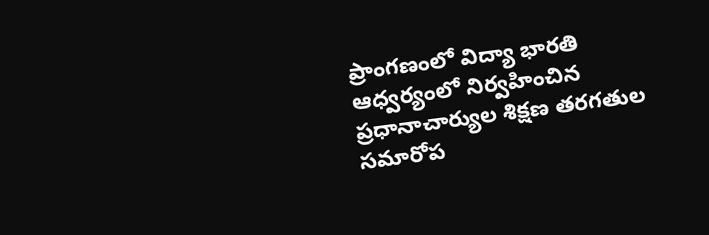ప్రాంగణంలో విద్యా భారతి ఆధ్వర్యంలో నిర్వహించిన ప్రధానాచార్యుల శిక్షణ తరగతుల సమారోప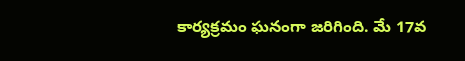కార్యక్రమం ఘనంగా జరిగింది. మే 17వ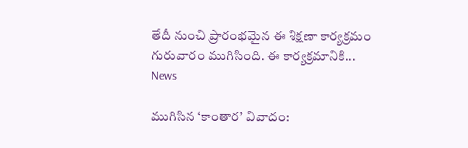తేదీ నుంచి ప్రారంభమైన ఈ శిక్షణా కార్యక్రమం గురువారం ముగిసింది. ఈ కార్యక్రమానికి...
News

ముగిసిన ‘కాంతార’ వివాదం: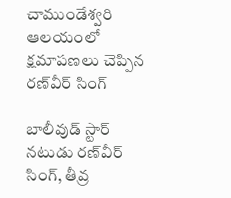చాముండేశ్వరి ఆలయంలో క్షమాపణలు చెప్పిన రణ్‌వీర్ సింగ్

బాలీవుడ్ స్టార్ నటుడు రణ్‌వీర్ సింగ్, తీవ్ర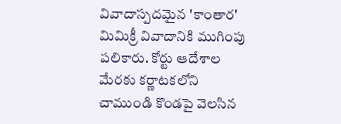వివాదాస్పదమైన 'కాంతార' మిమిక్రీ వివాదానికి ముగింపు పలికారు. కోర్టు ఆదేశాల మేరకు కర్ణాటకలోని చాముండి కొండపై వెలసిన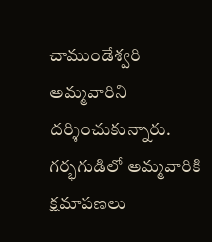చాముండేశ్వరి అమ్మవారిని దర్శించుకున్నారు. గర్భగుడిలో అమ్మవారికి క్షమాపణలు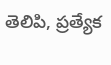తెలిపి, ప్రత్యేక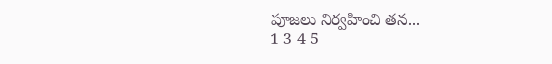పూజలు నిర్వహించి తన...
1 3 4 5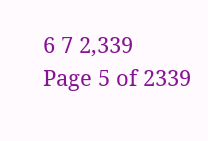6 7 2,339
Page 5 of 2339